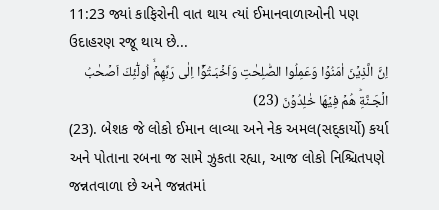11:23 જ્યાં કાફિરોની વાત થાય ત્યાં ઈમાનવાળાઓની પણ ઉદાહરણ રજૂ થાય છે...
اِنَّ الَّذِيۡنَ اٰمَنُوۡا وَعَمِلُوا الصّٰلِحٰتِ وَاَخۡبَـتُوۡۤا اِلٰى رَبِّهِمۡۙ اُولٰٓئِكَ اَصۡحٰبُ الۡجَـنَّةِؕ هُمۡ فِيۡهَا خٰلِدُوۡنَ (23)
(23). બેશક જે લોકો ઈમાન લાવ્યા અને નેક અમલ(સદ્કાર્યો) કર્યા અને પોતાના રબના જ સામે ઝુકતા રહ્યા, આજ લોકો નિશ્ચિતપણે જન્નતવાળા છે અને જન્નતમાં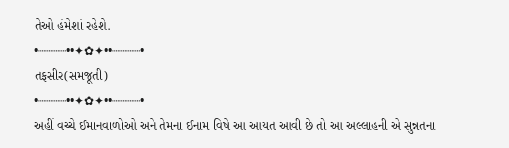તેઓ હંમેશાં રહેશે.
•┈┈┈┈••✦✿✦••┈┈┈┈•
તફસીર(સમજૂતી)
•┈┈┈┈••✦✿✦••┈┈┈┈•
અહીં વચ્ચે ઈમાનવાળોઓ અને તેમના ઈનામ વિષે આ આયત આવી છે તો આ અલ્લાહની એ સુન્નતના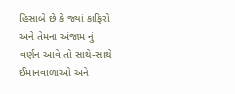હિસાબે છે કે જ્યાં કાફિરો અને તેમના અંજામ નું વર્ણન આવે તો સાથે-સાથે ઈમાનવાળાઓ અને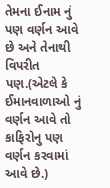તેમના ઈનામ નું પણ વર્ણન આવે છે અને તેનાથી વિપરીત પણ.(એટલે કે ઈમાનવાળાઓ નું વર્ણન આવે તો કાફિરોનુ પણ વર્ણન કરવામાં આવે છે.)